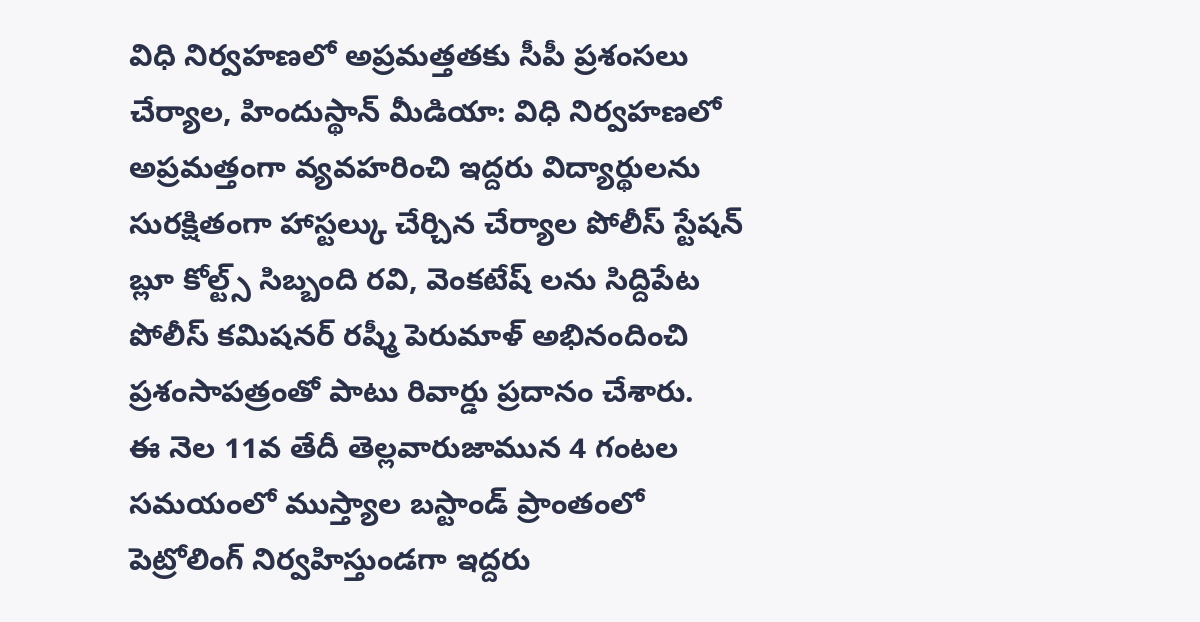విధి నిర్వహణలో అప్రమత్తతకు సీపీ ప్రశంసలు
చేర్యాల, హిందుస్థాన్ మీడియా: విధి నిర్వహణలో అప్రమత్తంగా వ్యవహరించి ఇద్దరు విద్యార్థులను సురక్షితంగా హాస్టల్కు చేర్చిన చేర్యాల పోలీస్ స్టేషన్ బ్లూ కోల్ట్స్ సిబ్బంది రవి, వెంకటేష్ లను సిద్దిపేట పోలీస్ కమిషనర్ రష్మీ పెరుమాళ్ అభినందించి ప్రశంసాపత్రంతో పాటు రివార్డు ప్రదానం చేశారు.
ఈ నెల 11వ తేదీ తెల్లవారుజామున 4 గంటల సమయంలో ముస్త్యాల బస్టాండ్ ప్రాంతంలో పెట్రోలింగ్ నిర్వహిస్తుండగా ఇద్దరు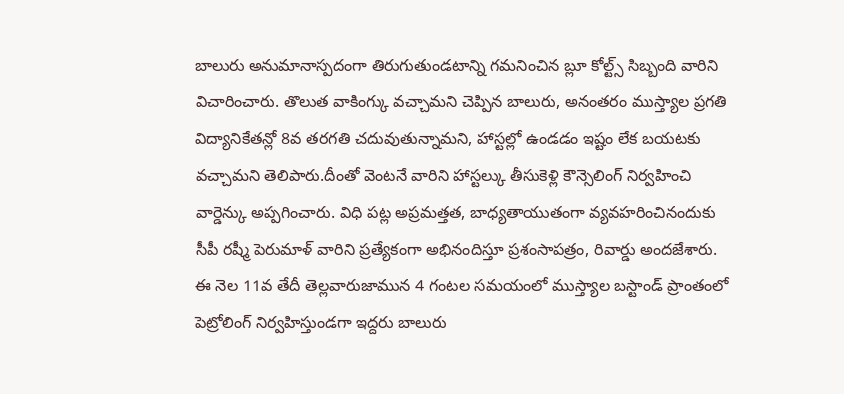బాలురు అనుమానాస్పదంగా తిరుగుతుండటాన్ని గమనించిన బ్లూ కోల్ట్స్ సిబ్బంది వారిని విచారించారు. తొలుత వాకింగ్కు వచ్చామని చెప్పిన బాలురు, అనంతరం ముస్త్యాల ప్రగతి విద్యానికేతన్లో 8వ తరగతి చదువుతున్నామని, హాస్టల్లో ఉండడం ఇష్టం లేక బయటకు వచ్చామని తెలిపారు.దీంతో వెంటనే వారిని హాస్టల్కు తీసుకెళ్లి కౌన్సెలింగ్ నిర్వహించి వార్డెన్కు అప్పగించారు. విధి పట్ల అప్రమత్తత, బాధ్యతాయుతంగా వ్యవహరించినందుకు సీపీ రష్మీ పెరుమాళ్ వారిని ప్రత్యేకంగా అభినందిస్తూ ప్రశంసాపత్రం, రివార్డు అందజేశారు.
ఈ నెల 11వ తేదీ తెల్లవారుజామున 4 గంటల సమయంలో ముస్త్యాల బస్టాండ్ ప్రాంతంలో పెట్రోలింగ్ నిర్వహిస్తుండగా ఇద్దరు బాలురు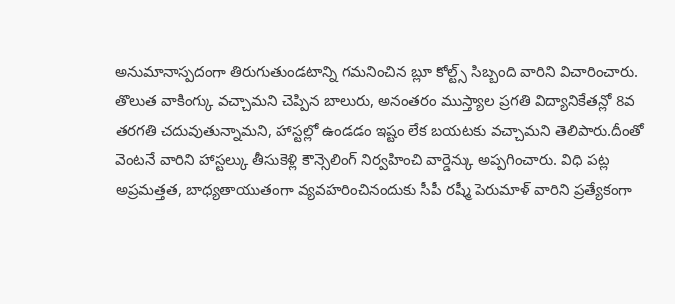అనుమానాస్పదంగా తిరుగుతుండటాన్ని గమనించిన బ్లూ కోల్ట్స్ సిబ్బంది వారిని విచారించారు. తొలుత వాకింగ్కు వచ్చామని చెప్పిన బాలురు, అనంతరం ముస్త్యాల ప్రగతి విద్యానికేతన్లో 8వ తరగతి చదువుతున్నామని, హాస్టల్లో ఉండడం ఇష్టం లేక బయటకు వచ్చామని తెలిపారు.దీంతో వెంటనే వారిని హాస్టల్కు తీసుకెళ్లి కౌన్సెలింగ్ నిర్వహించి వార్డెన్కు అప్పగించారు. విధి పట్ల అప్రమత్తత, బాధ్యతాయుతంగా వ్యవహరించినందుకు సీపీ రష్మీ పెరుమాళ్ వారిని ప్రత్యేకంగా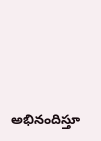అభినందిస్తూ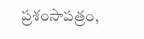ప్రశంసాపత్రం,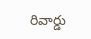రివార్డు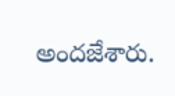అందజేశారు.